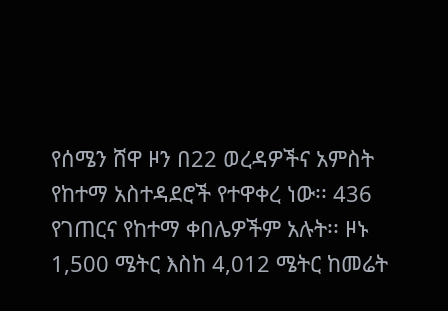የሰሜን ሸዋ ዞን በ22 ወረዳዎችና አምስት የከተማ አስተዳደሮች የተዋቀረ ነው፡፡ 436 የገጠርና የከተማ ቀበሌዎችም አሉት፡፡ ዞኑ 1,500 ሜትር እስከ 4,012 ሜትር ከመሬት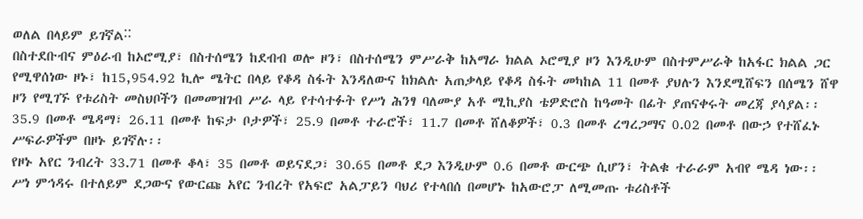ወለል በላይም ይገኛል˸˸
በስተደቡብና ምዕራብ ከኦሮሚያ፣ በስተሰሜን ከደብብ ወሎ ዞን፣ በስተሰሜን ምሥራቅ ከአማራ ክልል ኦሮሚያ ዞን እንዲሁም በስተምሥራቅ ከአፋር ክልል ጋር የሚዋሰነው ዞኑ፣ ከ15,954.92 ኪሎ ሜትር በላይ የቆዳ ስፋት እንዳለውና ከክልሉ አጠቃላይ የቆዳ ስፋት መካከል 11 በመቶ ያህሉን እንደሚሸፍን በሰሜን ሸዋ ዞን የሚገኙ የቱሪስት መስህቦችን በመመዝገብ ሥራ ላይ የተሳተፉት የሥነ ሕንፃ ባለሙያ አቶ ሚኪያስ ቴዎድሮስ ከዓመት በፊት ያጠናቀሩት መረጃ ያሳያል፡፡
35.9 በመቶ ሜዳማ፣ 26.11 በመቶ ከፍታ ቦታዎች፣ 25.9 በመቶ ተራሮች፣ 11.7 በመቶ ሸለቆዎች፣ 0.3 በመቶ ረግረጋማና 0.02 በመቶ በውኃ የተሸፈኑ ሥፍራዎችም በዞኑ ይገኛሉ፡፡
የዞኑ አየር ንብረት 33.71 በመቶ ቆላ፣ 35 በመቶ ወይናደጋ፣ 30.65 በመቶ ደጋ እንዲሁም 0.6 በመቶ ውርጭ ሲሆን፣ ትልቁ ተራራም አብየ ሜዳ ነው፡፡
ሥነ ምኅዳሩ በተለይም ደጋውና የውርጩ አየር ንብረት የአፍሮ አልፓይን ባህሪ የተላበሰ በመሆኑ ከአውሮፓ ለሚመጡ ቱሪስቶች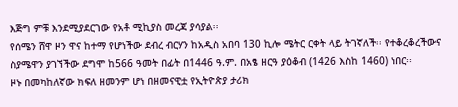እጅግ ምቹ እንደሚያደርገው የአቶ ሚኪያስ መረጃ ያሳያል፡፡
የሰሜን ሸዋ ዞን ዋና ከተማ የሆነችው ደብረ ብርሃን ከአዲስ አበባ 130 ኪሎ ሜትር ርቀት ላይ ትገኛለች፡፡ የተቆረቆረችውና ስያሜዋን ያገኘችው ደግሞ ከ566 ዓመት በፊት በ1446 ዓ.ም. በአፄ ዘርዓ ያዕቆብ (1426 እስከ 1460) ነበር፡፡
ዞኑ በመካከለኛው ክፍለ ዘመንም ሆነ በዘመናዊቷ የኢትዮጵያ ታሪክ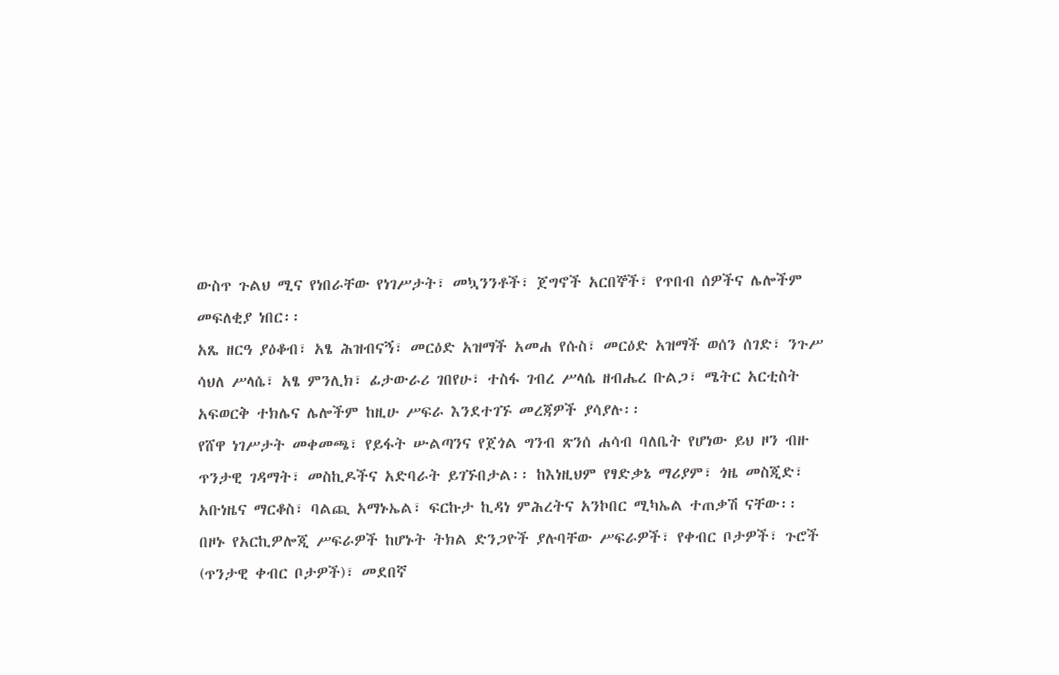ውስጥ ጉልህ ሚና የነበራቸው የነገሥታት፣ መኳንንቶች፣ ጀግኖች አርበኞች፣ የጥበብ ሰዎችና ሌሎችም መፍለቂያ ነበር፡፡
አጼ ዘርዓ ያዕቆብ፣ አፄ ሕዝብናኝ፣ መርዕድ አዝማች አመሐ የሱስ፣ መርዕድ አዝማች ወሰን ሰገድ፣ ንጉሥ ሳህለ ሥላሴ፣ አፄ ምንሊክ፣ ፊታውራሪ ገበየሁ፣ ተስፋ ገብረ ሥላሴ ዘብሔረ ቡልጋ፣ ሜትር አርቲስት አፍወርቅ ተክሌና ሌሎችም ከዚሁ ሥፍራ እንደተገኙ መረጃዎች ያሳያሉ፡፡
የሸዋ ነገሥታት መቀመጫ፣ የይፋት ሡልጣንና የጀጎል ግንብ ጽንሰ ሐሳብ ባለቤት የሆነው ይህ ዞን ብዙ ጥንታዊ ገዳማት፣ መስኪዶችና አድባራት ይገኙበታል፡፡ ከእነዚህም የፃድቃኔ ማሪያም፣ ጎዜ መስጂድ፣ አቡነዜና ማርቆስ፣ ባልጪ አማኑኤል፣ ፍርኩታ ኪዳነ ምሕረትና አንኮበር ሚካኤል ተጠቃሽ ናቸው፡፡
በዞኑ የአርኪዎሎጂ ሥፍራዎች ከሆኑት ትክል ድንጋዮች ያሉባቸው ሥፍራዎች፣ የቀብር ቦታዎች፣ ጉሮች (ጥንታዊ ቀብር ቦታዎች)፣ መደበኛ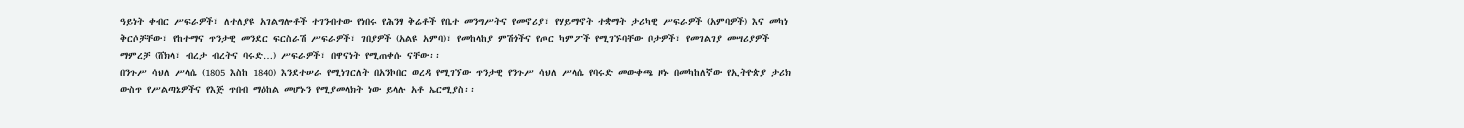ዓይነት ቀብር ሥፍራዎች፣ ለተለያዩ አገልግሎቶች ተገንብተው የነበሩ የሕንፃ ቅሬቶች የቤተ መንግሥትና የመኖሪያ፣ የሃይማኖት ተቋማት ታሪካዊ ሥፍራዎች (አምባዎች) እና መካነ ቅርሶቻቸው፣ የከተማና ጥንታዊ መንደር ፍርስራሽ ሥፍራዎች፣ ገበያዎች (አልዩ አምባ)፣ የመከላከያ ምሽጎችና የጦር ካምፖች የሚገኙባቸው ቦታዎች፣ የመገልገያ መሣሪያዎች ማምረቻ (ሸክላ፣ ብረታ ብረትና ባሩድ…) ሥፍራዎች፣ በዋናነት የሚጠቀሱ ናቸው፡፡
በንጉሥ ሳህለ ሥላሴ (1805 እስከ 1840) እንደተሠራ የሚነገርለት በአንኮበር ወረዳ የሚገኘው ጥንታዊ የንጉሥ ሳህለ ሥላሴ የባሩድ መውቀጫ ዞኑ በመካከለኛው የኢትዮጵያ ታሪክ ውስጥ የሥልጣኔዎችና የእጅ ጥበብ ማዕከል መሆኑን የሚያመላክት ነው ይላሉ አቶ ኤርሚያስ፡፡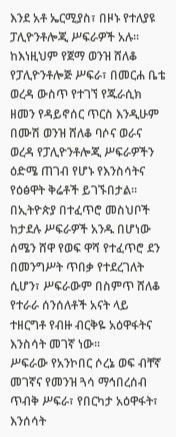እንደ አቶ ኤርሚያስ፣ በዞኑ የተለያዩ ፓሊዮንቶሎጂ ሥፍራዎች አሉ፡፡ ከእነዚህም የጀማ ወንዝ ሸለቆ የፓሊዮንቶሎጅ ሥፍራ፣ በመርሐ ቤቴ ወረዳ ውስጥ የተገኘ የጁራሲክ ዘመን የዳይኖሰር ጥርስ እንዲሁም በሙሽ ወንዝ ሸለቆ ባሶና ወራና ወረዳ የፓሊዮንቶሎጂ ሥፍራዎችን ዕድሜ ጠገብ የሆኑ የእንስሳትና የዕፅዋት ቅሬቶች ይገኙበታል፡፡
በኢትዮጵያ በተፈጥሮ መስህቦች ከታደሉ ሥፍራዎች አንዱ በሆነው ሰሜን ሸዋ የወፍ ዋሻ የተፈጥሮ ደን በመንግሥት ጥበቃ የተደረገለት ሲሆን፣ ሥፍራውም በስምጥ ሸለቆ የተራራ ሰንሰለቶች አናት ላይ ተዘርግቶ የብዙ ብርቅዬ አዕዋፋትና እንስሳት መገኛ ነው፡፡
ሥፍራው የአንኮበር ሶረኔ ወፍ ብቸኛ መገኛና የመንዝ ጓሳ ማኅበረሰብ ጥብቅ ሥፍራ፣ የበርካታ አዕዋፋት፣ እንሰሳት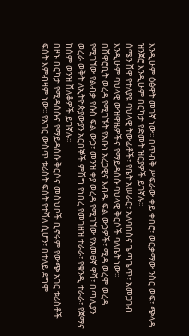እንዲሁም ዕፅዋት መገኛ ነው፡፡ በጥብቅ ሥፍራው ቀይ ቀበሮ፣ ወርቃማው ንስር ወፍ፣ ጭላዳ ዝንጀሮ እንዲሁም በርካታ የድመት ዝርያዎች ይገኛሉ፡፡
ሰሜን ሸዋ የተለያዩ ባህላዊ ትውፊቶች፣ የቤት አሠራር፣ አለባበስና ጌጣጌጥ፣ አመጋገብ እንዲሁም ባህላዊ ውዝዋዜዎችና የማይዳሰሱ ባህላዊ ቅርሶች ባለቤት ነው፡፡
በሸዋሮቢት ወረዳ የሚገኙት የአቡነ አረጋዊና እብዱ ፍል ውኃዎች፣ ሚዳ ወረሞ ወረዳ የሚገኘው የልብቃ የሱስ ፍል ውኃ፣ መንዝ ቀያ ወረዳ የሚገኘው የአመፀኛ ዋሻ፣ በጣሊያን ወረራ ወቅት ለኢትዮጵያውያን አርበኞች ምሽግ የነበረ የመገዘዝ ተራራ፣ የቁንዲ ተራራ፣ የጀማና ከሰም ወንዝ ሸለቆዎች ይገኛሉ፡፡
በዞኑ በርካታ የሚዳሰሱና የማይዳሰሱ ቅርሶና መስህቦች ቢኖሩም የውጭ አገር ቱሪስቶች ፍሰት እምብዛም ነው፡፡ የአገር ውስጥ ቱሪስት ፍሰት የተሻለ ሲሆን፣ በተለይ ደግሞ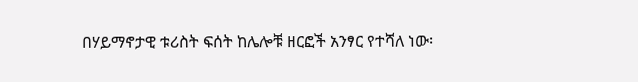በሃይማኖታዊ ቱሪስት ፍሰት ከሌሎቹ ዘርፎች አንፃር የተሻለ ነው፡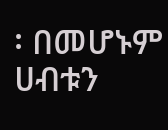፡ በመሆኑም ሀብቱን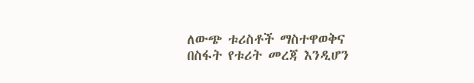ለውጭ ቱሪስቶች ማስተዋወቅና በስፋት የቱሪት መረጃ እንዲሆን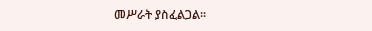መሥራት ያስፈልጋል፡፡